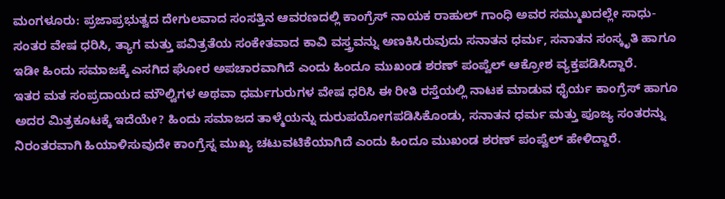ಮಂಗಳೂರು: ಪ್ರಜಾಪ್ರಭುತ್ವದ ದೇಗುಲವಾದ ಸಂಸತ್ತಿನ ಆವರಣದಲ್ಲಿ ಕಾಂಗ್ರೆಸ್ ನಾಯಕ ರಾಹುಲ್ ಗಾಂಧಿ ಅವರ ಸಮ್ಮುಖದಲ್ಲೇ ಸಾಧು-ಸಂತರ ವೇಷ ಧರಿಸಿ, ತ್ಯಾಗ ಮತ್ತು ಪವಿತ್ರತೆಯ ಸಂಕೇತವಾದ ಕಾವಿ ವಸ್ತ್ರವನ್ನು ಅಣಕಿಸಿರುವುದು ಸನಾತನ ಧರ್ಮ, ಸನಾತನ ಸಂಸ್ಕೃತಿ ಹಾಗೂ ಇಡೀ ಹಿಂದು ಸಮಾಜಕ್ಕೆ ಎಸಗಿದ ಘೋರ ಅಪಚಾರವಾಗಿದೆ ಎಂದು ಹಿಂದೂ ಮುಖಂಡ ಶರಣ್ ಪಂಪ್ವೆಲ್ ಆಕ್ರೋಶ ವ್ಯಕ್ತಪಡಿಸಿದ್ದಾರೆ.
ಇತರ ಮತ ಸಂಪ್ರದಾಯದ ಮೌಲ್ವಿಗಳ ಅಥವಾ ಧರ್ಮಗುರುಗಳ ವೇಷ ಧರಿಸಿ ಈ ರೀತಿ ರಸ್ತೆಯಲ್ಲಿ ನಾಟಕ ಮಾಡುವ ಧೈರ್ಯ ಕಾಂಗ್ರೆಸ್ ಹಾಗೂ ಅದರ ಮಿತ್ರಕೂಟಕ್ಕೆ ಇದೆಯೇ? ಹಿಂದು ಸಮಾಜದ ತಾಳ್ಮೆಯನ್ನು ದುರುಪಯೋಗಪಡಿಸಿಕೊಂಡು, ಸನಾತನ ಧರ್ಮ ಮತ್ತು ಪೂಜ್ಯ ಸಂತರನ್ನು ನಿರಂತರವಾಗಿ ಹಿಯಾಳಿಸುವುದೇ ಕಾಂಗ್ರೆಸ್ನ ಮುಖ್ಯ ಚಟುವಟಿಕೆಯಾಗಿದೆ ಎಂದು ಹಿಂದೂ ಮುಖಂಡ ಶರಣ್ ಪಂಪ್ವೆಲ್ ಹೇಳಿದ್ದಾರೆ.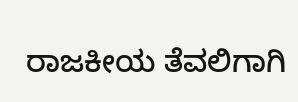ರಾಜಕೀಯ ತೆವಲಿಗಾಗಿ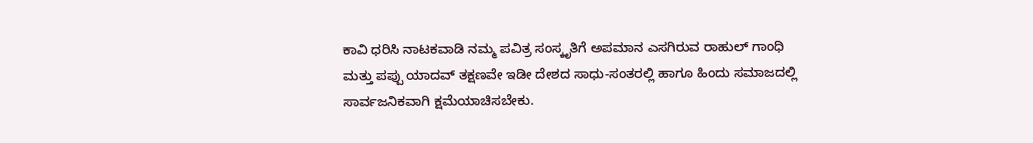ಕಾವಿ ಧರಿಸಿ ನಾಟಕವಾಡಿ ನಮ್ಮ ಪವಿತ್ರ ಸಂಸ್ಕೃತಿಗೆ ಅಪಮಾನ ಎಸಗಿರುವ ರಾಹುಲ್ ಗಾಂಧಿ ಮತ್ತು ಪಪ್ಪು ಯಾದವ್ ತಕ್ಷಣವೇ ಇಡೀ ದೇಶದ ಸಾಧು-ಸಂತರಲ್ಲಿ ಹಾಗೂ ಹಿಂದು ಸಮಾಜದಲ್ಲಿ ಸಾರ್ವಜನಿಕವಾಗಿ ಕ್ಷಮೆಯಾಚಿಸಬೇಕು.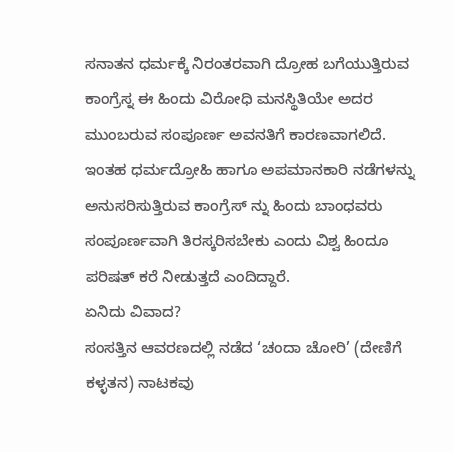ಸನಾತನ ಧರ್ಮಕ್ಕೆ ನಿರಂತರವಾಗಿ ದ್ರೋಹ ಬಗೆಯುತ್ತಿರುವ ಕಾಂಗ್ರೆಸ್ನ ಈ ಹಿಂದು ವಿರೋಧಿ ಮನಸ್ಥಿತಿಯೇ ಅದರ ಮುಂಬರುವ ಸಂಪೂರ್ಣ ಅವನತಿಗೆ ಕಾರಣವಾಗಲಿದೆ. ಇಂತಹ ಧರ್ಮದ್ರೋಹಿ ಹಾಗೂ ಅಪಮಾನಕಾರಿ ನಡೆಗಳನ್ನು ಅನುಸರಿಸುತ್ತಿರುವ ಕಾಂಗ್ರೆಸ್ ನ್ನು ಹಿಂದು ಬಾಂಧವರು ಸಂಪೂರ್ಣವಾಗಿ ತಿರಸ್ಕರಿಸಬೇಕು ಎಂದು ವಿಶ್ವ ಹಿಂದೂ ಪರಿಷತ್ ಕರೆ ನೀಡುತ್ತದೆ ಎಂದಿದ್ದಾರೆ.
ಏನಿದು ವಿವಾದ?
ಸಂಸತ್ತಿನ ಆವರಣದಲ್ಲಿ ನಡೆದ ‘ಚಂದಾ ಚೋರಿ’ (ದೇಣಿಗೆ ಕಳ್ಳತನ) ನಾಟಕವು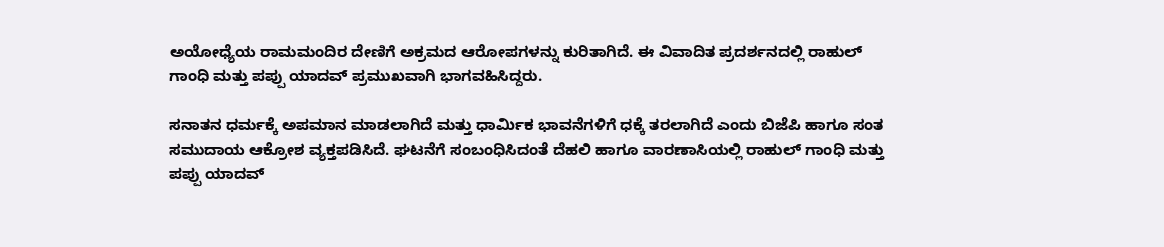ಅಯೋಧ್ಯೆಯ ರಾಮಮಂದಿರ ದೇಣಿಗೆ ಅಕ್ರಮದ ಆರೋಪಗಳನ್ನು ಕುರಿತಾಗಿದೆ. ಈ ವಿವಾದಿತ ಪ್ರದರ್ಶನದಲ್ಲಿ ರಾಹುಲ್ ಗಾಂಧಿ ಮತ್ತು ಪಪ್ಪು ಯಾದವ್ ಪ್ರಮುಖವಾಗಿ ಭಾಗವಹಿಸಿದ್ದರು.

ಸನಾತನ ಧರ್ಮಕ್ಕೆ ಅಪಮಾನ ಮಾಡಲಾಗಿದೆ ಮತ್ತು ಧಾರ್ಮಿಕ ಭಾವನೆಗಳಿಗೆ ಧಕ್ಕೆ ತರಲಾಗಿದೆ ಎಂದು ಬಿಜೆಪಿ ಹಾಗೂ ಸಂತ ಸಮುದಾಯ ಆಕ್ರೋಶ ವ್ಯಕ್ತಪಡಿಸಿದೆ. ಘಟನೆಗೆ ಸಂಬಂಧಿಸಿದಂತೆ ದೆಹಲಿ ಹಾಗೂ ವಾರಣಾಸಿಯಲ್ಲಿ ರಾಹುಲ್ ಗಾಂಧಿ ಮತ್ತು ಪಪ್ಪು ಯಾದವ್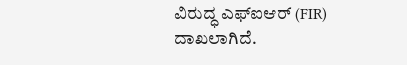ವಿರುದ್ಧ ಎಫ್ಐಆರ್ (FIR) ದಾಖಲಾಗಿದೆ.